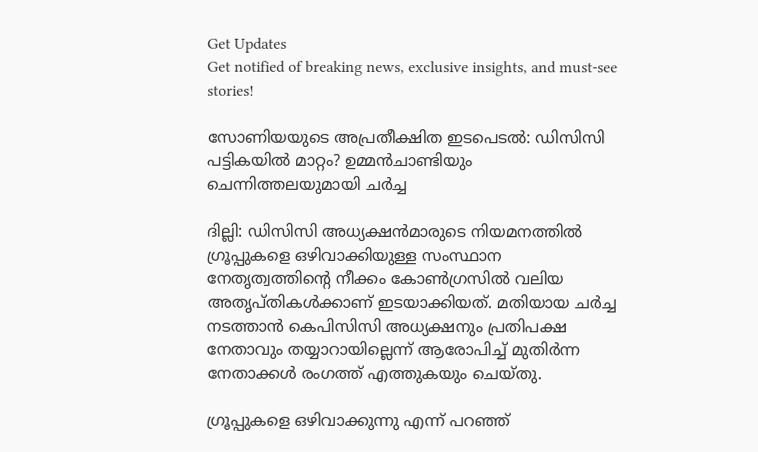Get Updates
Get notified of breaking news, exclusive insights, and must-see stories!

സോണിയയുടെ അപ്രതീക്ഷിത ഇടപെടല്‍: ഡിസിസി പട്ടികയില്‍ മാറ്റം? ഉമ്മന്‍ചാണ്ടിയും ചെന്നിത്തലയുമായി ചര്‍ച്ച

ദില്ലി: ഡിസിസി അധ്യക്ഷന്‍മാരുടെ നിയമനത്തില്‍ ഗ്രൂപ്പുകളെ ഒഴിവാക്കിയുള്ള സംസ്ഥാന നേതൃത്വത്തിന്‍റെ നീക്കം കോണ്‍ഗ്രസില്‍ വലിയ അതൃപ്തികള്‍ക്കാണ് ഇടയാക്കിയത്. മതിയായ ചര്‍ച്ച നടത്താന്‍ കെപിസിസി അധ്യക്ഷനും പ്രതിപക്ഷ നേതാവും തയ്യാറായില്ലെന്ന് ആരോപിച്ച് മുതിര്‍ന്ന നേതാക്കള്‍ രംഗത്ത് എത്തുകയും ചെയ്തു.

ഗ്രൂപ്പുകളെ ഒഴിവാക്കുന്നു എന്ന് പറഞ്ഞ്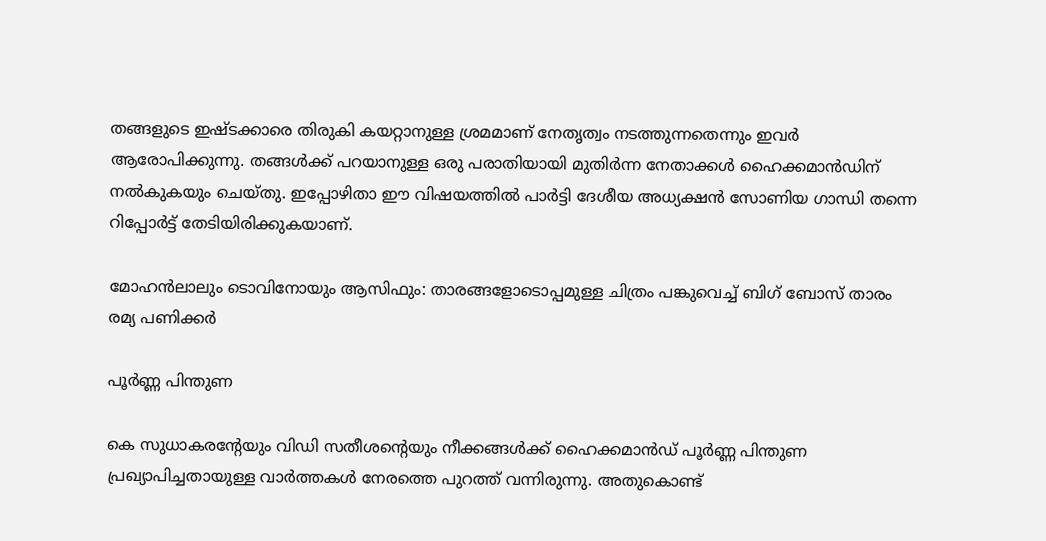തങ്ങളുടെ ഇഷ്ടക്കാരെ തിരുകി കയറ്റാനുള്ള ശ്രമമാണ് നേതൃത്വം നടത്തുന്നതെന്നും ഇവര്‍ ആരോപിക്കുന്നു. തങ്ങള്‍ക്ക് പറയാനുള്ള ഒരു പരാതിയായി മുതിര്‍ന്ന നേതാക്കള്‍ ഹൈക്കമാന്‍ഡിന് നല്‍കുകയും ചെയ്തു. ഇപ്പോഴിതാ ഈ വിഷയത്തില്‍ പാര്‍ട്ടി ദേശീയ അധ്യക്ഷന്‍ സോണിയ ഗാന്ധി തന്നെ റിപ്പോര്‍ട്ട് തേടിയിരിക്കുകയാണ്.

മോഹന്‍ലാലും ടൊവിനോയും ആസിഫും: താരങ്ങളോടൊപ്പമുള്ള ചിത്രം പങ്കുവെച്ച് ബിഗ് ബോസ് താരം രമ്യ പണിക്കര്‍

പൂര്‍ണ്ണ പിന്തുണ

കെ സുധാകരന്‍റേയും വിഡി സതീശന്‍റെയും നീക്കങ്ങള്‍ക്ക് ഹൈക്കമാന്‍ഡ് പൂര്‍ണ്ണ പിന്തുണ പ്രഖ്യാപിച്ചതായുള്ള വാര്‍ത്തകള്‍ നേരത്തെ പുറത്ത് വന്നിരുന്നു. അതുകൊണ്ട്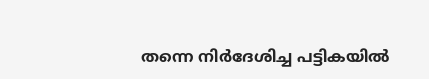തന്നെ നിര്‍ദേശിച്ച പട്ടികയില്‍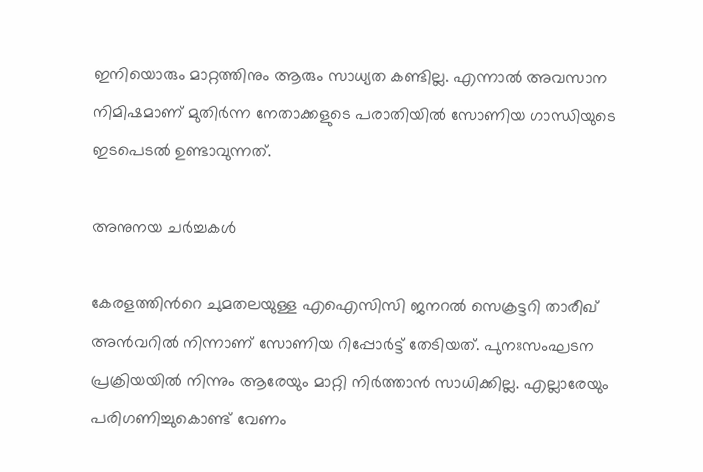ഇനിയൊരും മാറ്റത്തിനും ആരും സാധ്യത കണ്ടില്ല. എന്നാല്‍ അവസാന നിമിഷമാണ് മുതിര്‍ന്ന നേതാക്കളുടെ പരാതിയില്‍ സോണിയ ഗാന്ധിയുടെ ഇടപെടല്‍ ഉണ്ടാവുന്നത്.

അനുനയ ചര്‍ച്ചകള്‍

കേരളത്തിന്‍റെ ചുമതലയുള്ള എഐസിസി ജനറല്‍ സെക്രട്ടറി താരീഖ് അന്‍വറില്‍ നിന്നാണ് സോണിയ റിപ്പോര്‍ട്ട് തേടിയത്. പുനഃസംഘടന പ്രക്രിയയില്‍ നിന്നും ആരേയും മാറ്റി നിര്‍ത്താന്‍ സാധിക്കില്ല. എല്ലാരേയും പരിഗണിച്ചുകൊണ്ട് വേണം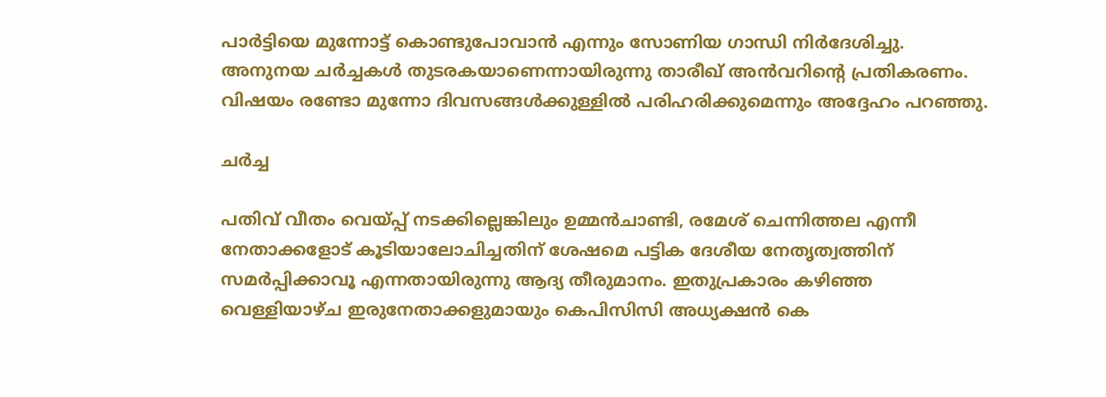പാര്‍ട്ടിയെ മുന്നോട്ട് കൊണ്ടുപോവാന്‍ എന്നും സോണിയ ഗാന്ധി നിര്‍ദേശിച്ചു. അനുനയ ചര്‍ച്ചകള്‍ തുടരകയാണെന്നായിരുന്നു താരീഖ് അന്‍വറിന്‍റെ പ്രതികരണം. വിഷയം രണ്ടോ മുന്നോ ദിവസങ്ങള്‍ക്കുള്ളില്‍ പരിഹരിക്കുമെന്നും അദ്ദേഹം പറഞ്ഞു.

ചര്‍ച്ച

പതിവ് വീതം വെയ്പ്പ് നടക്കില്ലെങ്കിലും ഉമ്മന്‍ചാണ്ടി, രമേശ് ചെന്നിത്തല എന്നീ നേതാക്കളോട് കൂടിയാലോചിച്ചതിന് ശേഷമെ പട്ടിക ദേശീയ നേതൃത്വത്തിന് സമര്‍പ്പിക്കാവൂ എന്നതായിരുന്നു ആദ്യ തീരുമാനം. ഇതുപ്രകാരം കഴിഞ്ഞ വെള്ളിയാഴ്ച ഇരുനേതാക്കളുമായും കെപിസിസി അധ്യക്ഷന്‍ കെ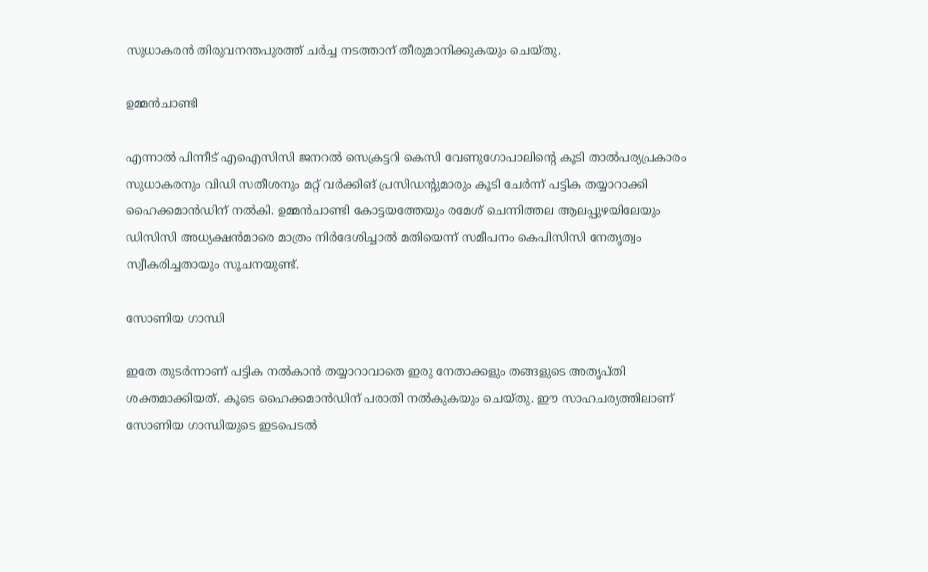സുധാകരന്‍ തിരുവനന്തപുരത്ത് ചര്‍ച്ച നടത്താന‍് തീരുമാനിക്കുകയും ചെയ്തു.

ഉമ്മന്‍ചാണ്ടി

എന്നാല്‍ പിന്നീട് എഐസിസി ജനറല്‍ സെക്രട്ടറി കെസി വേണുഗോപാലിന്‍റെ കൂടി താല്‍പര്യപ്രകാരം സുധാകരനും വിഡി സതീശനും മറ്റ് വര്‍ക്കിങ് പ്രസിഡന്‍റുമാരും കൂടി ചേര്‍ന്ന് പട്ടിക തയ്യാറാക്കി ഹൈക്കമാന്‍ഡിന് നല്‍കി. ഉമ്മന്‍ചാണ്ടി കോട്ടയത്തേയും രമേശ് ചെന്നിത്തല ആലപ്പുഴയിലേയും ഡിസിസി അധ്യക്ഷന്‍മാരെ മാത്രം നിര്‍ദേശിച്ചാല്‍ മതിയെന്ന് സമീപനം കെപിസിസി നേതൃത്വം സ്വീകരിച്ചതായും സൂചനയുണ്ട്.

സോണിയ ഗാന്ധി

ഇതേ തുടര്‍ന്നാണ് പട്ടിക നല്‍കാന്‍ തയ്യാറാവാതെ ഇരു നേതാക്കളും തങ്ങളുടെ അതൃപ്തി ശക്തമാക്കിയത്. കൂടെ ഹൈക്കമാന്‍ഡിന് പരാതി നല്‍കുകയും ചെയ്തു. ഈ സാഹചര്യത്തിലാണ് സോണിയ ഗാന്ധിയുടെ ഇടപെടല്‍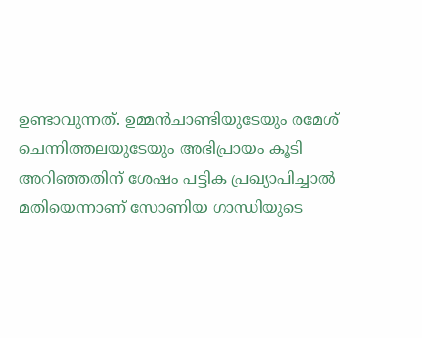ഉണ്ടാവുന്നത്. ഉമ്മന്‍ചാണ്ടിയുടേയും രമേശ് ചെന്നിത്തലയുടേയും അഭിപ്രായം കൂടി അറിഞ്ഞതിന് ശേഷം പട്ടിക പ്രഖ്യാപിച്ചാല്‍ മതിയെന്നാണ് സോണിയ ഗാന്ധിയുടെ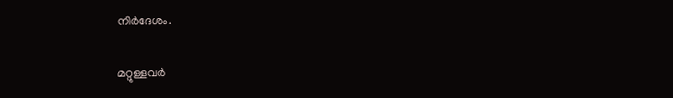നിര്‍ദേശം.

മറ്റുള്ളവര്‍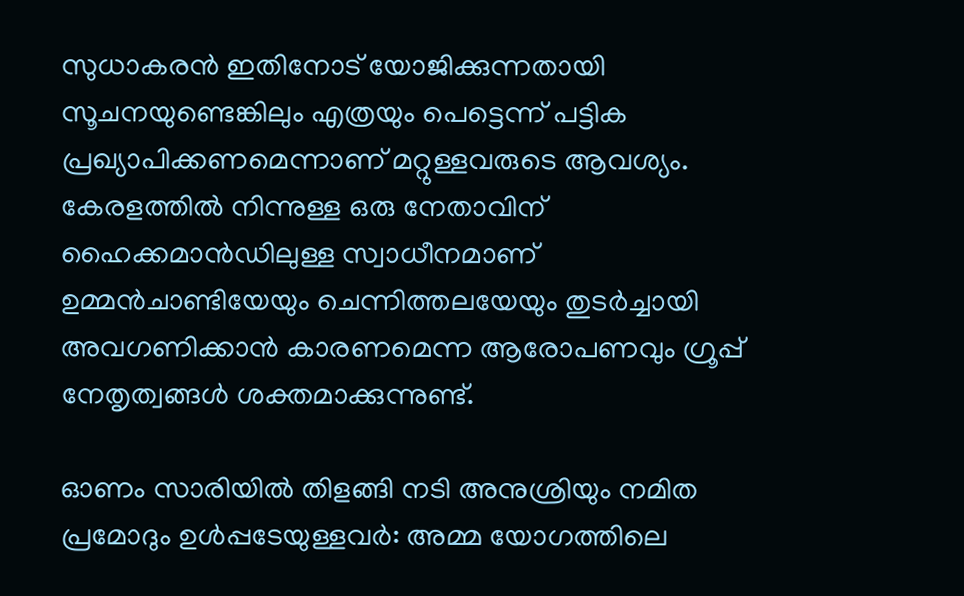സുധാകരന്‍ ഇതിനോട് യോജിക്കുന്നതായി സൂചനയുണ്ടെങ്കിലും എത്രയും പെട്ടെന്ന് പട്ടിക പ്രഖ്യാപിക്കണമെന്നാണ് മറ്റുള്ളവരുടെ ആവശ്യം. കേരളത്തില്‍ നിന്നുള്ള ഒരു നേതാവിന് ഹൈക്കമാന്‍ഡിലുള്ള സ്വാധീനമാണ് ഉമ്മന്‍ചാണ്ടിയേയും ചെന്നിത്തലയേയും തുടര്‍ച്ചായി അവഗണിക്കാന്‍ കാരണമെന്ന ആരോപണവും ഗ്രൂപ്പ് നേതൃത്വങ്ങള്‍ ശക്തമാക്കുന്നുണ്ട്.

ഓണം സാരിയില്‍ തിളങ്ങി നടി അനുശ്രിയും നമിത പ്രമോദും ഉള്‍പ്പടേയുള്ളവര്‍: അമ്മ യോഗത്തിലെ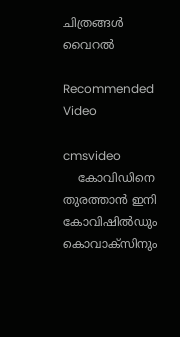ചിത്രങ്ങള്‍ വൈറല്‍

Recommended Video

cmsvideo
    കോവിഡിനെ തുരത്താൻ ഇനി കോവിഷിൽഡും കൊവാക്‌സിനും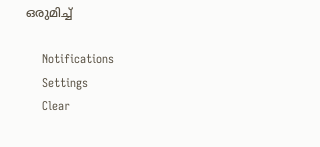ഒരുമിച്ച്

    Notifications
    Settings
    Clear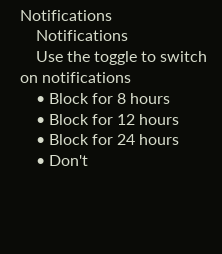Notifications
    Notifications
    Use the toggle to switch on notifications
    • Block for 8 hours
    • Block for 12 hours
    • Block for 24 hours
    • Don't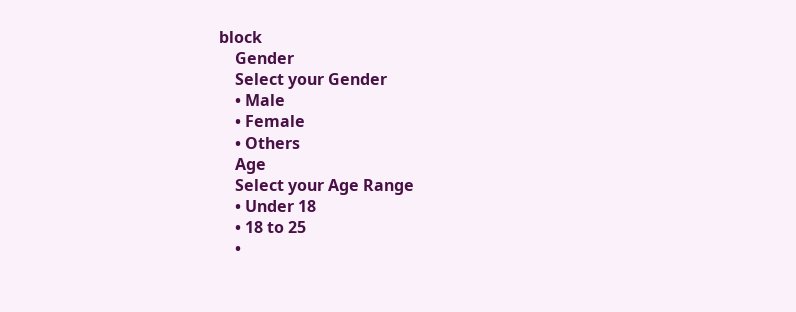block
    Gender
    Select your Gender
    • Male
    • Female
    • Others
    Age
    Select your Age Range
    • Under 18
    • 18 to 25
    •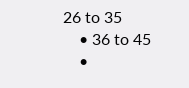26 to 35
    • 36 to 45
    •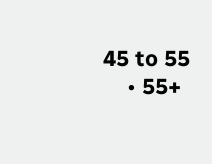45 to 55
    • 55+